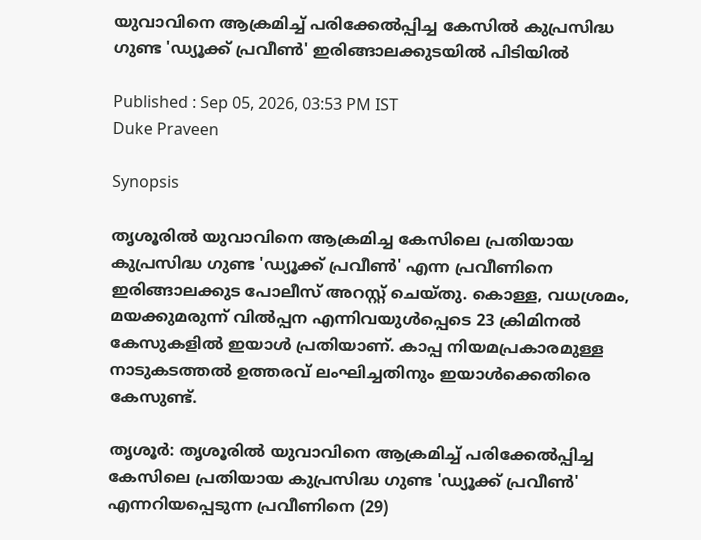യുവാവിനെ ആക്രമിച്ച് പരിക്കേൽപ്പിച്ച കേസിൽ കുപ്രസിദ്ധ ഗുണ്ട 'ഡ്യൂക്ക് പ്രവീൺ' ഇരിങ്ങാലക്കുടയിൽ പിടിയിൽ

Published : Sep 05, 2026, 03:53 PM IST
Duke Praveen

Synopsis

തൃശൂരിൽ യുവാവിനെ ആക്രമിച്ച കേസിലെ പ്രതിയായ കുപ്രസിദ്ധ ഗുണ്ട 'ഡ്യൂക്ക് പ്രവീൺ' എന്ന പ്രവീണിനെ ഇരിങ്ങാലക്കുട പോലീസ് അറസ്റ്റ് ചെയ്തു. കൊള്ള, വധശ്രമം, മയക്കുമരുന്ന് വിൽപ്പന എന്നിവയുൾപ്പെടെ 23 ക്രിമിനൽ കേസുകളിൽ ഇയാൾ പ്രതിയാണ്. കാപ്പ നിയമപ്രകാരമുള്ള നാടുകടത്തൽ ഉത്തരവ് ലംഘിച്ചതിനും ഇയാൾക്കെതിരെ കേസുണ്ട്.

തൃശൂർ: തൃശൂരിൽ യുവാവിനെ ആക്രമിച്ച് പരിക്കേൽപ്പിച്ച കേസിലെ പ്രതിയായ കുപ്രസിദ്ധ ഗുണ്ട 'ഡ്യൂക്ക് പ്രവീൺ' എന്നറിയപ്പെടുന്ന പ്രവീണിനെ (29)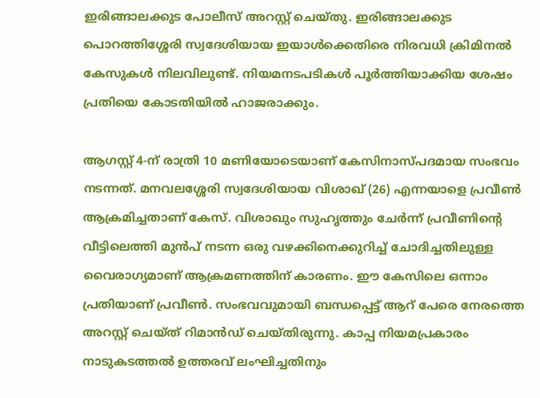ഇരിങ്ങാലക്കുട പോലീസ് അറസ്റ്റ് ചെയ്തു. ഇരിങ്ങാലക്കുട പൊറത്തിശ്ശേരി സ്വദേശിയായ ഇയാൾക്കെതിരെ നിരവധി ക്രിമിനൽ കേസുകൾ നിലവിലുണ്ട്. നിയമനടപടികൾ പൂർത്തിയാക്കിയ ശേഷം പ്രതിയെ കോടതിയിൽ ഹാജരാക്കും.

ആഗസ്റ്റ് 4-ന് രാത്രി 10 മണിയോടെയാണ് കേസിനാസ്പദമായ സംഭവം നടന്നത്. മനവലശ്ശേരി സ്വദേശിയായ വിശാഖ് (26) എന്നയാളെ പ്രവീൺ ആക്രമിച്ചതാണ് കേസ്. വിശാഖും സുഹൃത്തും ചേർന്ന് പ്രവീണിന്റെ വീട്ടിലെത്തി മുൻപ് നടന്ന ഒരു വഴക്കിനെക്കുറിച്ച് ചോദിച്ചതിലുള്ള വൈരാഗ്യമാണ് ആക്രമണത്തിന് കാരണം. ഈ കേസിലെ ഒന്നാം പ്രതിയാണ് പ്രവീൺ. സംഭവവുമായി ബന്ധപ്പെട്ട് ആറ് പേരെ നേരത്തെ അറസ്റ്റ് ചെയ്ത് റിമാൻഡ് ചെയ്തിരുന്നു. കാപ്പ നിയമപ്രകാരം നാടുകടത്തൽ ഉത്തരവ് ലംഘിച്ചതിനും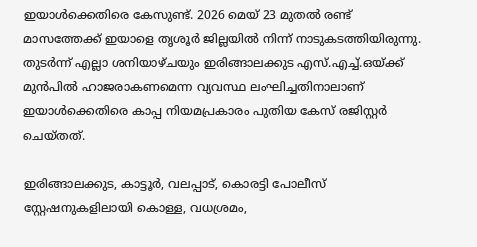ഇയാൾക്കെതിരെ കേസുണ്ട്. 2026 മെയ് 23 മുതൽ രണ്ട് മാസത്തേക്ക് ഇയാളെ തൃശൂർ ജില്ലയിൽ നിന്ന് നാടുകടത്തിയിരുന്നു. തുടർന്ന് എല്ലാ ശനിയാഴ്ചയും ഇരിങ്ങാലക്കുട എസ്.എച്ച്.ഒയ്ക്ക് മുൻപിൽ ഹാജരാകണമെന്ന വ്യവസ്ഥ ലംഘിച്ചതിനാലാണ് ഇയാൾക്കെതിരെ കാപ്പ നിയമപ്രകാരം പുതിയ കേസ് രജിസ്റ്റർ ചെയ്തത്.

ഇരിങ്ങാലക്കുട, കാട്ടൂർ, വലപ്പാട്, കൊരട്ടി പോലീസ് സ്റ്റേഷനുകളിലായി കൊള്ള, വധശ്രമം,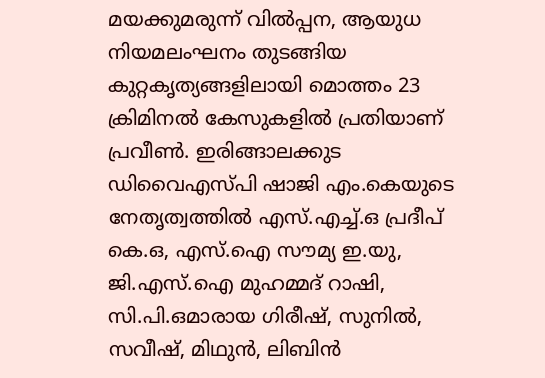മയക്കുമരുന്ന് വിൽപ്പന, ആയുധ നിയമലംഘനം തുടങ്ങിയ കുറ്റകൃത്യങ്ങളിലായി മൊത്തം 23 ക്രിമിനൽ കേസുകളിൽ പ്രതിയാണ് പ്രവീൺ. ഇരിങ്ങാലക്കുട ഡിവൈഎസ്പി ഷാജി എം.കെയുടെ നേതൃത്വത്തിൽ എസ്.എച്ച്.ഒ പ്രദീപ് കെ.ഒ, എസ്.ഐ സൗമ്യ ഇ.യു, ജി.എസ്.ഐ മുഹമ്മദ് റാഷി, സി.പി.ഒമാരായ ഗിരീഷ്, സുനിൽ, സവീഷ്, മിഥുൻ, ലിബിൻ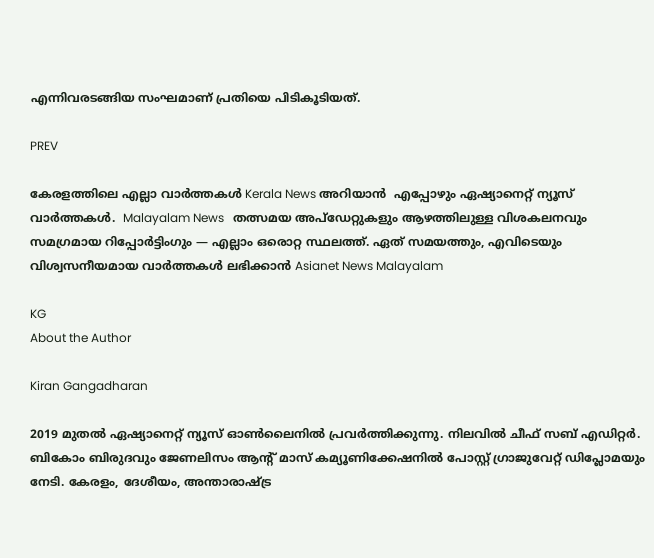എന്നിവരടങ്ങിയ സംഘമാണ് പ്രതിയെ പിടികൂടിയത്.

PREV

കേരളത്തിലെ എല്ലാ വാർത്തകൾ Kerala News അറിയാൻ  എപ്പോഴും ഏഷ്യാനെറ്റ് ന്യൂസ് വാർത്തകൾ.  Malayalam News   തത്സമയ അപ്‌ഡേറ്റുകളും ആഴത്തിലുള്ള വിശകലനവും സമഗ്രമായ റിപ്പോർട്ടിംഗും — എല്ലാം ഒരൊറ്റ സ്ഥലത്ത്. ഏത് സമയത്തും, എവിടെയും വിശ്വസനീയമായ വാർത്തകൾ ലഭിക്കാൻ Asianet News Malayalam

KG
About the Author

Kiran Gangadharan

2019 മുതല്‍ ഏഷ്യാനെറ്റ് ന്യൂസ് ഓണ്‍ലൈനില്‍ പ്രവര്‍ത്തിക്കുന്നു. നിലവില്‍ ചീഫ് സബ് എഡിറ്റർ. ബികോം ബിരുദവും ജേണലിസം ആൻ്റ് മാസ് കമ്യൂണിക്കേഷനിൽ പോസ്റ്റ് ഗ്രാജുവേറ്റ് ഡിപ്ലോമയും നേടി. കേരളം, ദേശീയം, അന്താരാഷ്ട്ര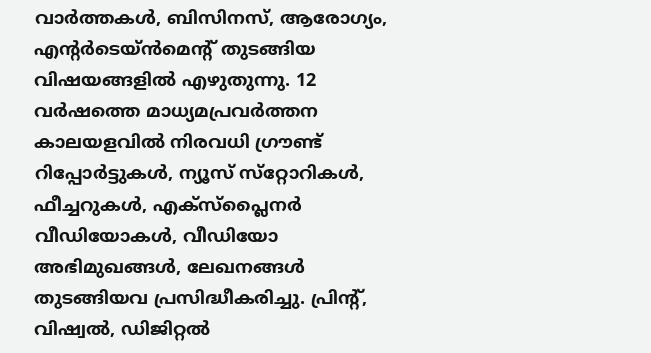വാര്‍ത്തകള്‍, ബിസിനസ്, ആരോഗ്യം, എന്റർടെയ്ൻമെൻ്റ് തുടങ്ങിയ വിഷയങ്ങളില്‍ എഴുതുന്നു. 12 വര്‍ഷത്തെ മാധ്യമപ്രവര്‍ത്തന കാലയളവില്‍ നിരവധി ഗ്രൗണ്ട് റിപ്പോര്‍ട്ടുകള്‍, ന്യൂസ് സ്‌റ്റോറികള്‍, ഫീച്ചറുകള്‍, എക്‌സ്‌പ്ലൈന‍ർ വീഡിയോകൾ, വീഡിയോ അഭിമുഖങ്ങള്‍, ലേഖനങ്ങള്‍ തുടങ്ങിയവ പ്രസിദ്ധീകരിച്ചു. പ്രിന്റ്, വിഷ്വല്‍, ഡിജിറ്റല്‍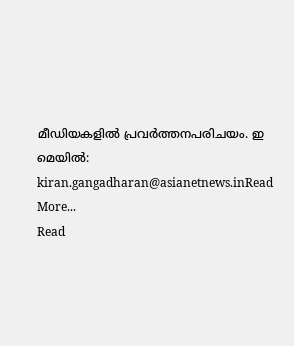മീഡിയകളില്‍ പ്രവര്‍ത്തനപരിചയം. ഇ മെയില്‍: kiran.gangadharan@asianetnews.inRead More...
Read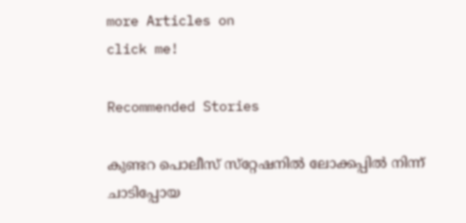more Articles on
click me!

Recommended Stories

കുണ്ടറ പൊലീസ് സ്‌റ്റേഷനിൽ ലോക്കപ്പിൽ നിന്ന് ചാടിപ്പോയ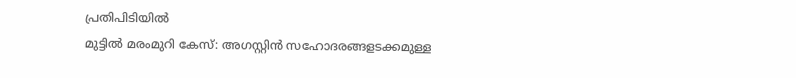പ്രതി‌പിടിയിൽ
മുട്ടിൽ മരംമുറി കേസ്: അഗസ്റ്റിൻ സഹോദരങ്ങളടക്കമുള്ള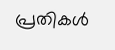പ്രതികൾ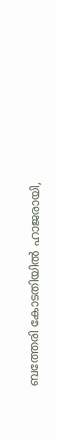ബത്തേരി കോടതിയിൽ ഹാജരായി,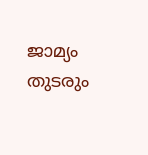ജാമ്യം തുടരും